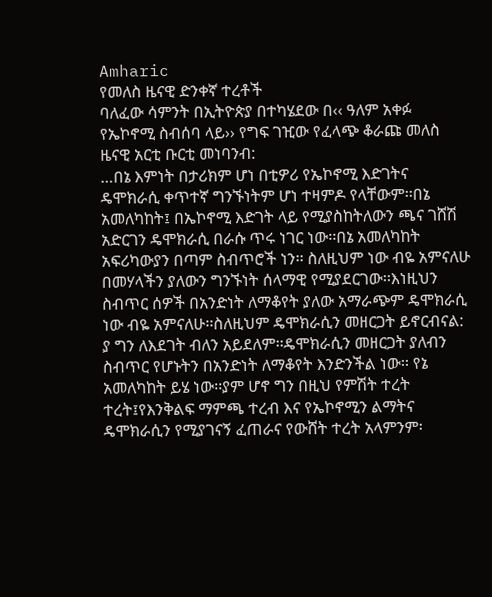Amharic
የመለስ ዜናዊ ድንቀኛ ተረቶች
ባለፈው ሳምንት በኢትዮጵያ በተካሄደው በ‹‹ ዓለም አቀፉ የኤኮኖሚ ስብሰባ ላይ›› የግፍ ገዢው የፈላጭ ቆራጩ መለስ ዜናዊ አርቲ ቡርቲ መነባንብ:
…በኔ እምነት በታሪክም ሆነ በቲዎሪ የኤኮኖሚ እድገትና ዴሞክራሲ ቀጥተኛ ግንኙነትም ሆነ ተዛምዶ የላቸውም፡፡በኔ አመለካከት፤ በኤኮኖሚ እድገት ላይ የሚያስከትለውን ጫና ገሸሽ አድርገን ዴሞክራሲ በራሱ ጥሩ ነገር ነው፡፡በኔ አመለካከት አፍሪካውያን በጣም ስብጥሮች ነን፡፡ ስለዚህም ነው ብዬ አምናለሁ በመሃላችን ያለውን ግንኙነት ሰላማዊ የሚያደርገው፡፡እነዚህን ስብጥር ሰዎች በአንድነት ለማቆየት ያለው አማራጭም ዴሞክራሲ ነው ብዬ አምናለሁ፡፡ስለዚህም ዴሞክራሲን መዘርጋት ይኖርብናል: ያ ግን ለእደገት ብለን አይደለም፡፡ዴሞክራሲን መዘርጋት ያለብን ስብጥር የሆኑትን በአንድነት ለማቆየት እንድንችል ነው፡፡ የኔ አመለካከት ይሄ ነው፡፡ያም ሆኖ ግን በዚህ የምሽት ተረት ተረት፤የእንቅልፍ ማምጫ ተረብ እና የኤኮኖሚን ልማትና ዴሞክራሲን የሚያገናኝ ፈጠራና የውሸት ተረት አላምንም፡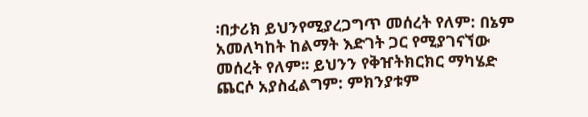፡በታሪክ ይህንየሚያረጋግጥ መሰረት የለም: በኔም አመለካከት ከልማት እድገት ጋር የሚያገናኘው መሰረት የለም፡፡ ይህንን የቅዠትክርክር ማካሄድ ጨርሶ አያስፈልግም: ምክንያቱም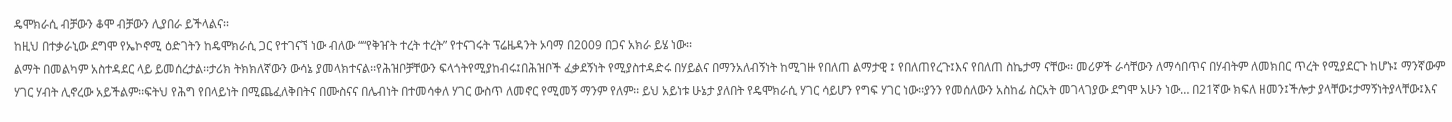ዴሞክራሲ ብቻውን ቆሞ ብቻውን ሊያበራ ይችላልና፡፡
ከዚህ በተቃራኒው ደግሞ የኤኮኖሚ ዕድገትን ከዴሞክራሲ ጋር የተገናኘ ነው ብለው ““የቅዠት ተረት ተረት” የተናገሩት ፕሬዜዳንት ኦባማ በ2009 በጋና አክራ ይሄ ነው፡፡
ልማት በመልካም አስተዳደር ላይ ይመሰረታል፡፡ታሪክ ትክክለኛውን ውሳኔ ያመላክተናል፡፡የሕዝቦቻቸውን ፍላጎትየሚያከብሩ፤በሕዝቦች ፈቃደኝነት የሚያስተዳድሩ በሃይልና በማንአለብኝነት ከሚገዙ የበለጠ ልማታዊ ፤ የበለጠየረጉ፤እና የበለጠ ስኬታማ ናቸው፡፡ መሪዎች ራሳቸውን ለማሳበጥና በሃብትም ለመክበር ጥረት የሚያደርጉ ከሆኑ፤ ማንኛውም ሃገር ሃብት ሊኖረው አይችልም፡፡ፍትህ የሕግ የበላይነት በሚጨፈለቅበትና በሙስናና በሌብነት በተመሳቀለ ሃገር ውስጥ ለመኖር የሚመኝ ማንም የለም፡፡ ይህ አይነቱ ሁኔታ ያለበት የዴሞክራሲ ሃገር ሳይሆን የግፍ ሃገር ነው፡፡ያንን የመሰለውን አስከፊ ስርአት መገላገያው ደግሞ አሁን ነው… በ21ኛው ክፍለ ዘመን፤ችሎታ ያላቸው፤ታማኝነትያላቸው፤እና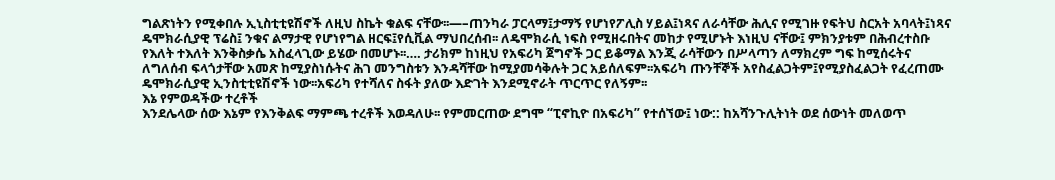ግልጽነትን የሚቀበሉ ኢኒስቲቲዩሽኖች ለዚህ ስኬት ቁልፍ ናቸው፡፡—–ጠንካራ ፓርላማ፤ታማኝ የሆነየፖሊስ ሃይል፤ነጻና ለራሳቸው ሕሊና የሚገዙ የፍትህ ስርአት አባላት፤ነጻና ዴሞክራሲያዊ ፕሬስ፤ ንቁና ልማታዊ የሆነየግል ዘርፍ፤የሲቪል ማህበረሰብ፡፡ ለዴሞክራሲ ነፍስ የሚዘሩበትና መከታ የሚሆኑት እነዚህ ናቸው፤ ምክንያቱም በሕብረተስቡ የእለት ተእለት እንቅስቃሴ አስፈላጊው ይሄው በመሆኑ፡፡…. ታሪክም ከነዚህ የአፍሪካ ጀግኖች ጋር ይቆማል እንጂ ራሳቸውን በሥላጣን ለማክረም ግፍ ከሚሰሩትና ለግለሰብ ፍላጎታቸው አመጽ ከሚያስነሱትና ሕገ መንግስቱን እንዳሻቸው ከሚያመሳቅሉት ጋር አይሰለፍም፡፡አፍሪካ ጡንቸኞች አየስፈልጋትም፤የሚያስፈልጋት የፈረጠሙ ዴሞክራሲያዊ ኢንስቲቲዩሽኖች ነው፡፡አፍሪካ የተሻለና ስፋት ያለው እድገት እንደሚኖራት ጥርጥር የለኝም፡፡
እኔ የምወዳችው ተረቶች
እንደሌላው ሰው እኔም የእንቅልፍ ማምጫ ተረቶች እወዳለሁ፡፡ የምመርጠው ደግሞ “ፒኖኪዮ በአፍሪካ” የተሰኘው፤ ነው:: ከአሻንጉሊትነት ወደ ሰውነት መለወጥ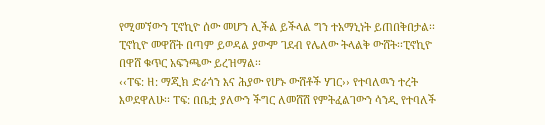የሚመኘውን ፒኖኪዮ ሰው መሆን ሊችል ይችላል ግን ተአማኒነት ይጠበቅበታል፡፡ ፒኖኪዮ መዋሸት በጣም ይወዳል ያውም ገደብ የሌለው ትላልቅ ውሸት፡፡ፒኖኪዮ በዋሸ ቁጥር አፍንጫው ይረዝማል፡፡
‹‹ፐፍ: ዘ: ማጂክ ድራጎን እና ሕያው የሆኑ ውሸቶች ሃገር›› የተባለዉን ተረት እወደዋለሁ፡፡ ፐፍ: በቤቷ ያለውን ችግር ለመሸሽ የምትፈልገውን ሳንዲ የተባለች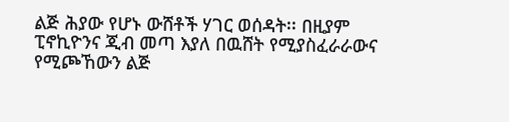ልጅ ሕያው የሆኑ ውሸቶች ሃገር ወሰዳት፡፡ በዚያም ፒኖኪዮንና ጂብ መጣ እያለ በዉሸት የሚያስፈራራውና የሚጮኸውን ልጅ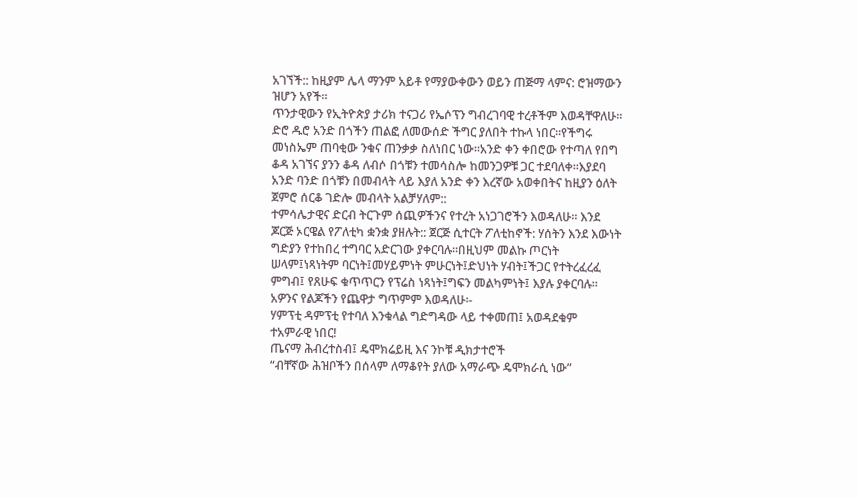አገኘች:: ከዚያም ሌላ ማንም አይቶ የማያውቀውን ወይን ጠጅማ ላምና: ሮዝማውን ዝሆን አየች፡፡
ጥንታዊውን የኢትዮጵያ ታሪክ ተናጋሪ የኤሶፕን ግብረገባዊ ተረቶችም እወዳቸዋለሁ፡፡ ድሮ ዱሮ አንድ በጎችን ጠልፎ ለመውሰድ ችግር ያለበት ተኩላ ነበር፡፡የችግሩ መነስኤም ጠባቂው ንቁና ጠንቃቃ ስለነበር ነው፡፡አንድ ቀን ቀበሮው የተጣለ የበግ ቆዳ አገኘና ያንን ቆዳ ለብሶ በጎቹን ተመሳስሎ ከመንጋዎቹ ጋር ተደባለቀ፡፡እያደባ አንድ ባንድ በጎቹን በመብላት ላይ እያለ አንድ ቀን እረኛው አወቀበትና ከዚያን ዕለት ጀምሮ ሰርቆ ገድሎ መብላት አልቻሃለም::
ተምሳሌታዊና ድርብ ትርጉም ሰጪዎችንና የተረት አነጋገሮችን እወዳለሁ፡፡ እንደ ጆርጅ ኦርዌል የፖለቲካ ቋንቋ ያዘሉት:: ጀርጅ ሲተርት ፖለቲከኖች: ሃሰትን እንደ እውነት ግድያን የተከበረ ተግባር አድርገው ያቀርባሉ፡፡በዚህም መልኩ ጦርነት ሠላም፤ነጻነትም ባርነት፤መሃይምነት ምሁርነት፤ድህነት ሃብት፤ችጋር የተትረፈረፈ ምግብ፤ የጸሁፍ ቁጥጥርን የፕሬስ ነጻነት፤ግፍን መልካምነት፤ እያሉ ያቀርባሉ፡፡
አዎንና የልጆችን የጨዋታ ግጥምም እወዳለሁ፡-
ሃምፕቲ ዳምፕቲ የተባለ እንቁላል ግድግዳው ላይ ተቀመጠ፤ አወዳደቁም ተአምራዊ ነበር!
ጤናማ ሕብረተስብ፤ ዴሞክሬይዚ እና ንኮቹ ዲክታተሮች
“ብቸኛው ሕዝቦችን በሰላም ለማቆየት ያለው አማራጭ ዴሞክራሲ ነው”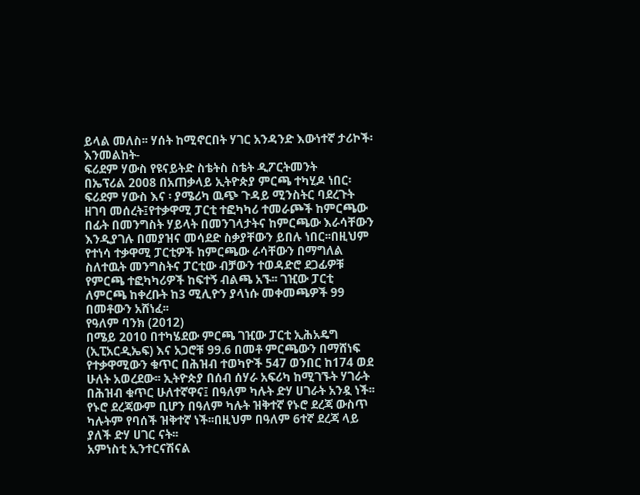ይላል መለስ፡፡ ሃሰት ከሚኖርበት ሃገር አንዳንድ እውነተኛ ታሪኮች፡ እንመልከት-
ፍሪደም ሃውስ የዩናይትድ ስቴትስ ስቴት ዲፖርትመንት
በኤፕሪል 2008 በአጠቃላይ ኢትዮጵያ ምርጫ ተካሂዶ ነበር፡ፍሪደም ሃውስ እና ፡ ያሜሪካ ዉጭ ጉዳይ ሚንስትር ባደረጉት ዘገባ መሰረት፤የተቃዋሚ ፓርቲ ተፎካካሪ ተመራጮች ከምርጫው በፊት በመንግስት ሃይላት በመንገላታትና ከምርጫው እራሳቸውን እንዲያገሉ በመያዝና መሳደድ ስቃያቸውን ይበሉ ነበር፡፡በዚህም የተነሳ ተቃዋሚ ፓርቲዎች ከምርጫው ራሳቸውን በማግለል ስለተዉት መንግስትና ፓርቲው ብቻውን ተወዳድሮ ደጋፊዎቹ የምርጫ ተፎካካሪዎች ከፍተኝ ብልጫ አኙ፡፡ ገዢው ፓርቲ ለምርጫ ከቀረቡት ከ3 ሚሊዮን ያላነሱ መቀመጫዎች 99 በመቶውን አሸነፈ፡፡
የዓለም ባንክ (2012)
በሜይ 2010 በተካሄደው ምርጫ ገዢው ፓርቲ ኢሕአዴግ (ኢፒአርዲኤፍ) እና አጋሮቹ 99.6 በመቶ ምርጫውን በማሸነፍ የተቃዋሚውን ቁጥር በሕዝብ ተወካዮች 547 ወንበር ከ174 ወደ ሁለት አወረደው፡፡ ኢትዮጵያ በሰብ ሰሃራ አፍሪካ ከሚገኙት ሃገራት በሕዝብ ቁጥር ሁለተኛዋና፤ በዓለም ካሉት ድሃ ሀገራት አንዷ ነች፡፡የኑሮ ደረጃውም ቢሆን በዓለም ካሉት ዝቅተኛ የኑሮ ደረጃ ውስጥ ካሉትም የባሰች ዝቅተኛ ነች፡፡በዚህም በዓለም 6ተኛ ደረጃ ላይ ያለች ድሃ ሀገር ናት፡፡
አምነስቲ ኢንተርናሽናል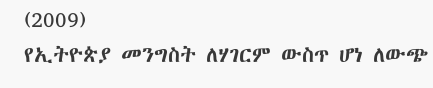(2009)
የኢትዮጵያ መንግስት ለሃገርም ውስጥ ሆነ ለውጭ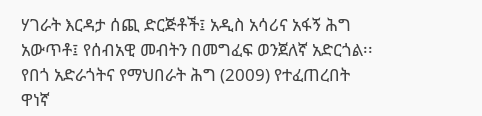ሃገራት እርዳታ ሰጪ ድርጅቶች፤ አዲስ አሳሪና አፋኝ ሕግ አውጥቶ፤ የሰብአዊ መብትን በመግፈፍ ወንጀለኛ አድርጎል፡፡የበጎ አድራጎትና የማህበራት ሕግ (2009) የተፈጠረበት ዋነኛ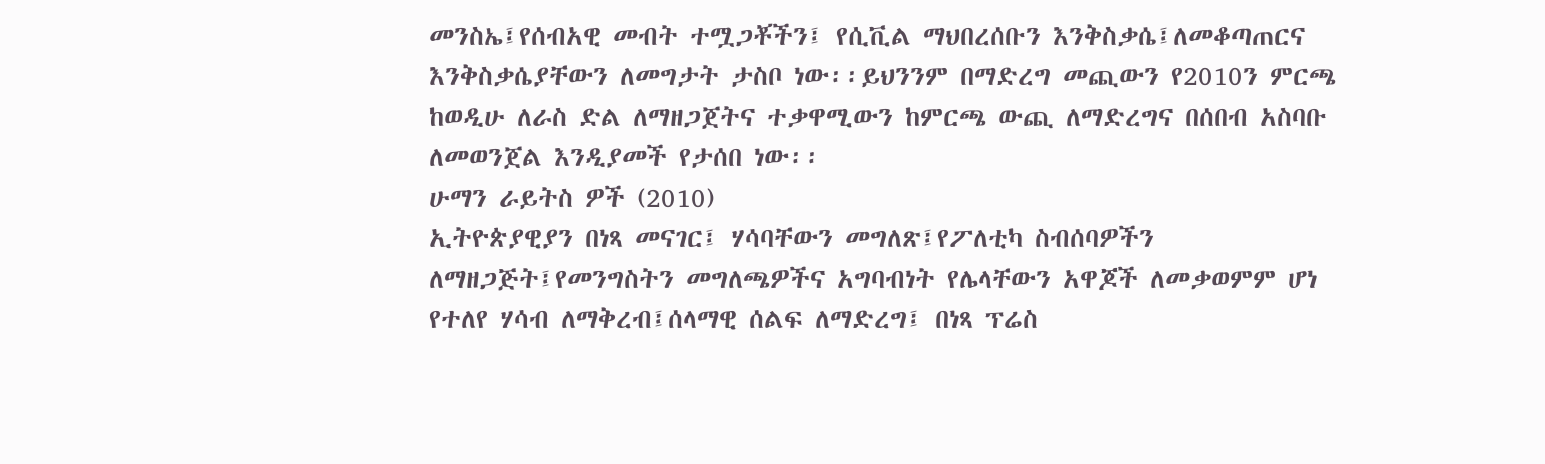መንስኤ፤የሰብአዊ መብት ተሟጋቾችን፤ የሲቪል ማህበረሰቡን እንቅስቃሴ፤ለመቆጣጠርና እንቅስቃሴያቸውን ለመግታት ታስቦ ነው፡፡ይህንንም በማድረግ መጪውን የ2010ን ምርጫ ከወዲሁ ለራስ ድል ለማዘጋጀትና ተቃዋሚውን ከምርጫ ውጪ ለማድረግና በሰበብ አስባቡ ለመወንጀል እንዲያመች የታሰበ ነው፡፡
ሁማን ራይትስ ዎች (2010)
ኢትዮጵያዊያን በነጻ መናገር፤ ሃሳባቸውን መግለጽ፤የፖለቲካ ስብሰባዎችን ለማዘጋጅት፤የመንግስትን መግለጫዎችና አግባብነት የሌላቸውን አዋጆች ለመቃወምም ሆነ የተለየ ሃሳብ ለማቅረብ፤ሰላማዊ ሰልፍ ለማድረግ፤ በነጻ ፕሬስ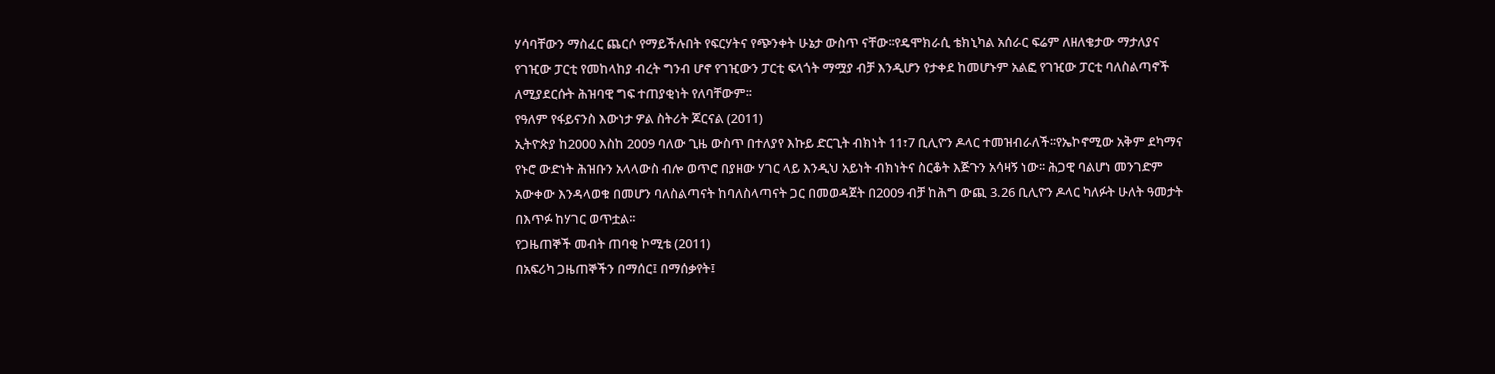ሃሳባቸውን ማስፈር ጨርሶ የማይችሉበት የፍርሃትና የጭንቀት ሁኔታ ውስጥ ናቸው፡፡የዴሞክራሲ ቴክኒካል አሰራር ፍሬም ለዘለቄታው ማታለያና የገዢው ፓርቲ የመከላከያ ብረት ግንብ ሆኖ የገዢውን ፓርቲ ፍላጎት ማሟያ ብቻ እንዲሆን የታቀደ ከመሆኑም አልፎ የገዢው ፓርቲ ባለስልጣኖች ለሚያደርሱት ሕዝባዊ ግፍ ተጠያቂነት የለባቸውም፡፡
የዓለም የፋይናንስ እውነታ ዎል ስትሪት ጆርናል (2011)
ኢትዮጵያ ከ2000 እስከ 2009 ባለው ጊዜ ውስጥ በተለያየ እኩይ ድርጊት ብክነት 11፣7 ቢሊዮን ዶላር ተመዝብራለች፡፡የኤኮኖሚው አቅም ደካማና የኑሮ ውድነት ሕዝቡን አላላውስ ብሎ ወጥሮ በያዘው ሃገር ላይ እንዲህ አይነት ብክነትና ስርቆት እጅጉን አሳዛኝ ነው፡፡ ሕጋዊ ባልሆነ መንገድም አውቀው እንዳላወቁ በመሆን ባለስልጣናት ከባለስላጣናት ጋር በመወዳጀት በ2009 ብቻ ከሕግ ውጪ 3.26 ቢሊዮን ዶላር ካለፉት ሁለት ዓመታት በእጥፉ ከሃገር ወጥቷል፡፡
የጋዜጠኞች መብት ጠባቂ ኮሚቴ (2011)
በአፍሪካ ጋዜጠኞችን በማሰር፤ በማሰቃየት፤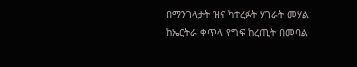በማንገላታት ዝና ካተረፉት ሃገራት መሃል ከኤርትራ ቀጥላ የግፍ ከረጢት በመባል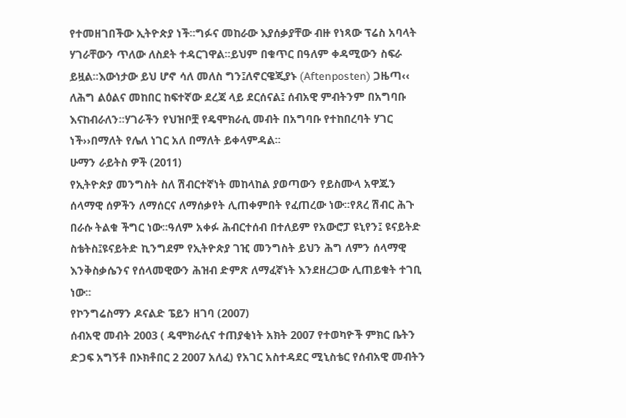የተመዘገበችው ኢትዮጵያ ነች፡፡ግፉና መከራው እያሰቃያቸው ብዙ የነጻው ፕሬስ አባላት ሃገራቸውን ጥለው ለስደት ተዳርገዋል፡፡ይህም በቁጥር በዓለም ቀዳሚውን ስፍራ ይዟል፡፡እውነታው ይህ ሆኖ ሳለ መለስ ግን፤ለኖርዌጂያኑ (Aftenposten) ጋዜጣ‹‹ ለሕግ ልዕልና መከበር ከፍተኛው ደረጃ ላይ ደርሰናል፤ ሰብአዊ ምብትንም በአግባቡ እናከብራለን፡፡ሃገራችን የህዝቦቿ የዴሞክራሲ መብት በአግባቡ የተከበረባት ሃገር ነች››በማለት የሌለ ነገር አለ በማለት ይቀላምዳል፡፡
ሁማን ራይትስ ዎች (2011)
የኢትዮጵያ መንግስት ስለ ሽብርተኛነት መከላከል ያወጣውን የይስሙላ አዋጁን ሰላማዊ ሰዎችን ለማሰርና ለማሰቃየት ሊጠቀምበት የፈጠረው ነው፡፡የጸረ ሽብር ሕጉ በራሱ ትልቁ ችግር ነው፡፡ዓለም አቀፉ ሕብርተሰብ በተለይም የአውሮፓ ዩኒየን፤ ዩናይትድ ስቴትስ፤ዩናይትድ ኪንግደም የኢትዮጵያ ገዢ መንግስት ይህን ሕግ ለምን ሰላማዊ እንቅስቃሴንና የሰላመዊውን ሕዝብ ድምጽ ለማፈኛነት እንደዘረጋው ሊጠይቁት ተገቢ ነው፡፡
የኮንግሬስማን ዶናልድ ፔይን ዘገባ (2007)
ሰብአዊ መብት 2003 ( ዴሞክራሲና ተጠያቂነት አክት 2007 የተወካዮች ምክር ቤትን ድጋፍ አግኝቶ በኦክቶበር 2 2007 አለፈ) የአገር አስተዳደር ሚኒስቴር የሰብአዊ መብትን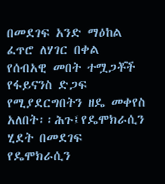በመደገፍ አንድ ማዕከል ፈጥሮ ለሃገር በቀል የሰብአዊ መበት ተሟጋቾች የፋይናንስ ድጋፍ የሚያደርግበትን ዘዴ መቀየስ አለበት፡፡ሕጉ፤የዴሞክራሲን ሂደት በመደገፍ የዴሞክራሲን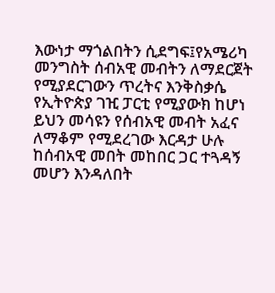እውነታ ማጎልበትን ሲደግፍ፤የአሜሪካ መንግስት ሰብአዊ መብትን ለማደርጀት የሚያደርገውን ጥረትና እንቅስቃሴ የኢትዮጵያ ገዢ ፓርቲ የሚያውክ ከሆነ ይህን መሳዩን የሰብአዊ መብት አፈና ለማቆም የሚደረገው እርዳታ ሁሉ ከሰብአዊ መበት መከበር ጋር ተጓዳኝ መሆን እንዳለበት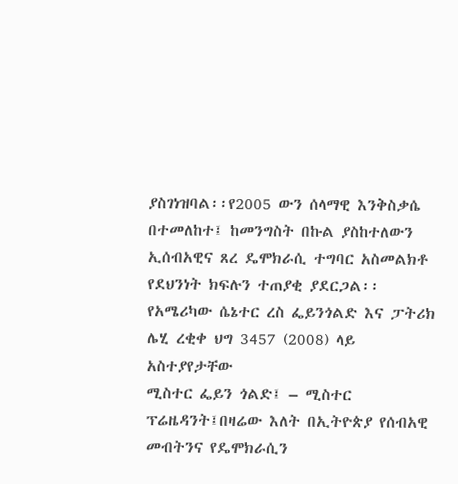ያስገነዝባል፡፡የ2005 ውን ሰላማዊ እንቅስቃሴ በተመለከተ፤ ከመንግስት በኩል ያስከተለውን ኢሰብአዊና ጸረ ዴሞክራሲ ተግባር አስመልክቶ የደህንነት ክፍሉን ተጠያቂ ያደርጋል፡፡
የአሜሪካው ሴኔተር ረስ ፌይንጎልድ እና ፓትሪክ ሌሂ ረቂቀ ህግ 3457 (2008) ላይ አስተያየታቸው
ሚስተር ፌይን ጎልድ፤ – ሚስተር ፕሬዜዳንት፤በዛሬው እለት በኢትዮጵያ የሰብአዊ መብትንና የዴሞክራሲን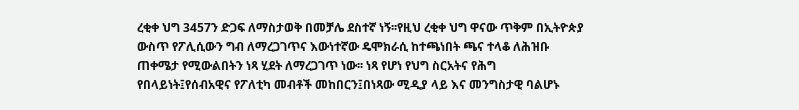ረቂቀ ህግ 3457ን ድጋፍ ለማስታወቅ በመቻሌ ደስተኛ ነኝ፡፡የዚህ ረቂቀ ህግ ዋናው ጥቅም በኢትዮጵያ ውስጥ የፖሊሲውን ግብ ለማረጋገጥና እውነተኛው ዴሞክራሲ ከተጫነበት ጫና ተላቆ ለሕዝቡ ጠቀሜታ የሚውልበትን ነጻ ሂደት ለማረጋገጥ ነው፡፡ ነጻ የሆነ የህግ ስርአትና የሕግ የበላይነት፤የሰብአዊና የፖለቲካ መብቶች መከበርን፤በነጻው ሚዲያ ላይ እና መንግስታዊ ባልሆኑ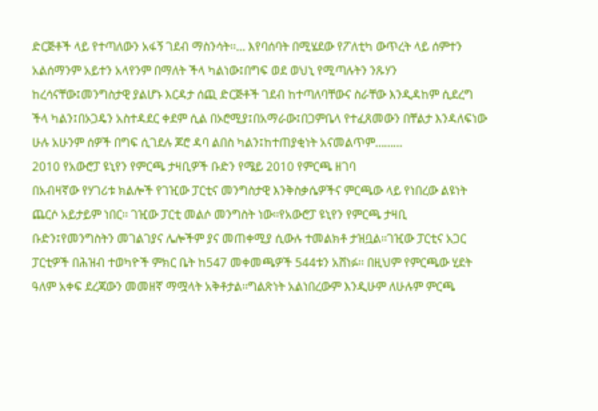ድርጅቶች ላይ የተጣለውን አፋኝ ገደብ ማስንሳት፡፡… እየባሰባት በሚሄደው የፖለቲካ ውጥረት ላይ ሰምተን አልሰማንም አይተን አላየንም በማለት ችላ ካልነው፤በግፍ ወደ ወህኒ የሚጣሉትን ንጹሃን ከረሳናቸው፤መንግስታዊ ያልሆኑ እርዳታ ሰጪ ድርጅቶች ገደብ ከተጣለባቸውና ስራቸው እንዲዳከም ሲደረግ ችላ ካልን፤በኦጋዴን አስተዳደር ቀደም ሲል በኦሮሚያ፤በአማራው፤በጋምቤላ የተፈጸመውን በቸልታ እንዳለፍነው ሁሉ አሁንም ሰዎች በግፍ ሲገደሉ ጆሮ ዳባ ልበስ ካልን፤ከተጠያቂነት አናመልጥም………
2010 የአውሮፓ ዩኒየን የምርጫ ታዛቢዎች ቡድን የሜይ 2010 የምርጫ ዘገባ
በአብዛኛው የሃገሪቱ ክልሎች የገዢው ፓርቲና መንግስታዊ እንቅስቃሴዎችና ምርጫው ላይ የነበረው ልዩነት ጨርሶ አይታይም ነበር፡፡ ገዢው ፓርቲ መልሶ መንግስት ነው፡፡የአውሮፓ ዩኒየን የምርጫ ታዛቢ ቡድን፤የመንግስትን መገልገያና ሌሎችም ያና መጠቀሚያ ሲውሉ ተመልክቶ ታዝቧል፡፡ገዢው ፓርቲና አጋር ፓርቲዎች በሕዝብ ተወካዮች ምክር ቤት ከ547 መቀመጫዎች 544ቱን አሸነፉ፡፡ በዚህም የምርጫው ሂደት ዓለም አቀፍ ደረጃውን መመዘኛ ማሟላት አቅቶታል፡፡ግልጽነት አልነበረውም እንዲሁም ለሁሉም ምርጫ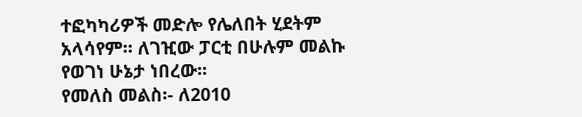ተፎካካሪዎች መድሎ የሌለበት ሂደትም አላሳየም፡፡ ለገዢው ፓርቲ በሁሉም መልኩ የወገነ ሁኔታ ነበረው፡፡
የመለስ መልስ፡- ለ2010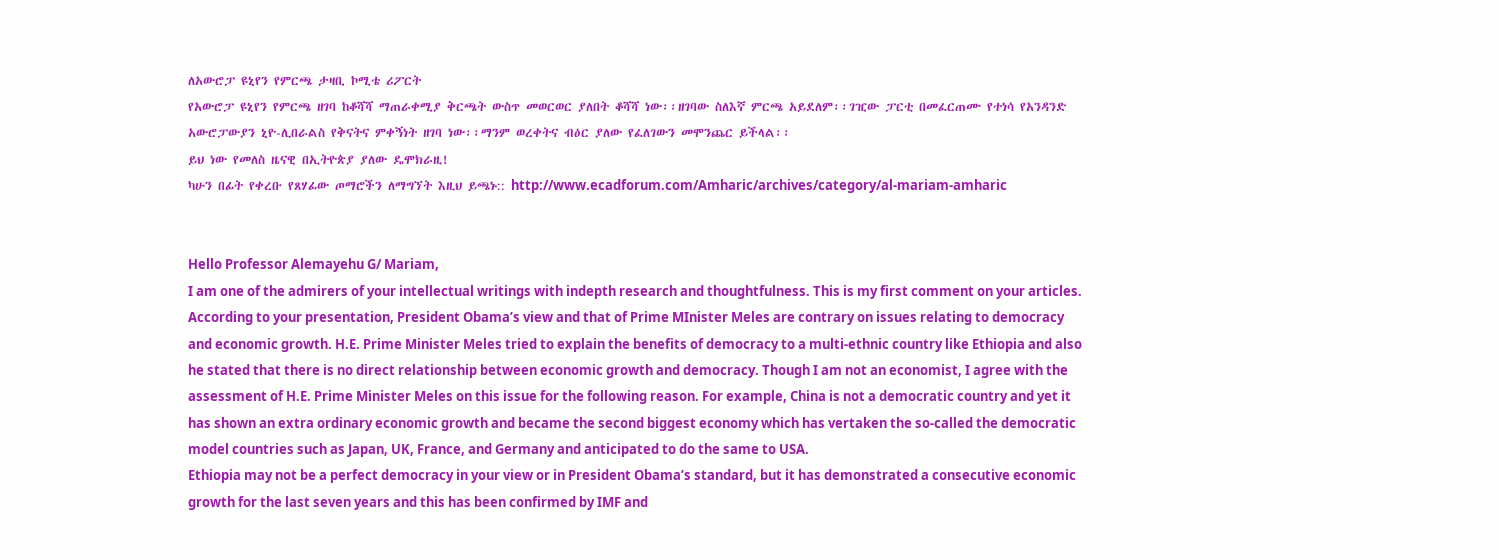ለአውሮፓ ዩኒየን የምርጫ ታዛቢ ኮሚቴ ሪፖርት
የአውሮፓ ዩኒየን የምርጫ ዘገባ ከቆሻሻ ማጠራቀሚያ ቅርጫት ውስጥ መወርወር ያለበት ቆሻሻ ነው፡፡ዘገባው ስለእኛ ምርጫ አይደለም፡፡ገዢው ፓርቲ በመፈርጠሙ የተነሳ የአንዳንድ አውሮፓውያን ኒዮ-ሊበራልስ የቅናትና ምቀኝነት ዘገባ ነው፡፡ማንም ወረቀትና ብዕር ያለው የፈለገውን መሞንጨር ይችላል፡፡
ይህ ነው የመለስ ዜናዊ በኢትዮጵያ ያለው ዴሞክራዚ!
ካሁን በፊት የቀረቡ የጸሃፊው ጦማሮችን ለማግኘት እዚህ ይጫኑ:: http://www.ecadforum.com/Amharic/archives/category/al-mariam-amharic


Hello Professor Alemayehu G/ Mariam,
I am one of the admirers of your intellectual writings with indepth research and thoughtfulness. This is my first comment on your articles. According to your presentation, President Obama’s view and that of Prime MInister Meles are contrary on issues relating to democracy and economic growth. H.E. Prime Minister Meles tried to explain the benefits of democracy to a multi-ethnic country like Ethiopia and also he stated that there is no direct relationship between economic growth and democracy. Though I am not an economist, I agree with the assessment of H.E. Prime Minister Meles on this issue for the following reason. For example, China is not a democratic country and yet it has shown an extra ordinary economic growth and became the second biggest economy which has vertaken the so-called the democratic model countries such as Japan, UK, France, and Germany and anticipated to do the same to USA.
Ethiopia may not be a perfect democracy in your view or in President Obama’s standard, but it has demonstrated a consecutive economic growth for the last seven years and this has been confirmed by IMF and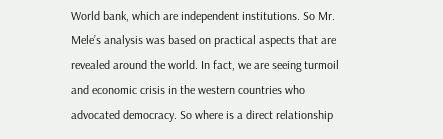World bank, which are independent institutions. So Mr. Mele’s analysis was based on practical aspects that are revealed around the world. In fact, we are seeing turmoil and economic crisis in the western countries who advocated democracy. So where is a direct relationship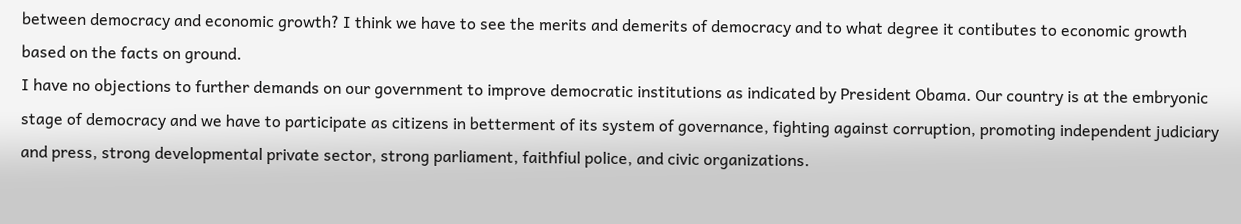between democracy and economic growth? I think we have to see the merits and demerits of democracy and to what degree it contibutes to economic growth based on the facts on ground.
I have no objections to further demands on our government to improve democratic institutions as indicated by President Obama. Our country is at the embryonic stage of democracy and we have to participate as citizens in betterment of its system of governance, fighting against corruption, promoting independent judiciary and press, strong developmental private sector, strong parliament, faithfiul police, and civic organizations.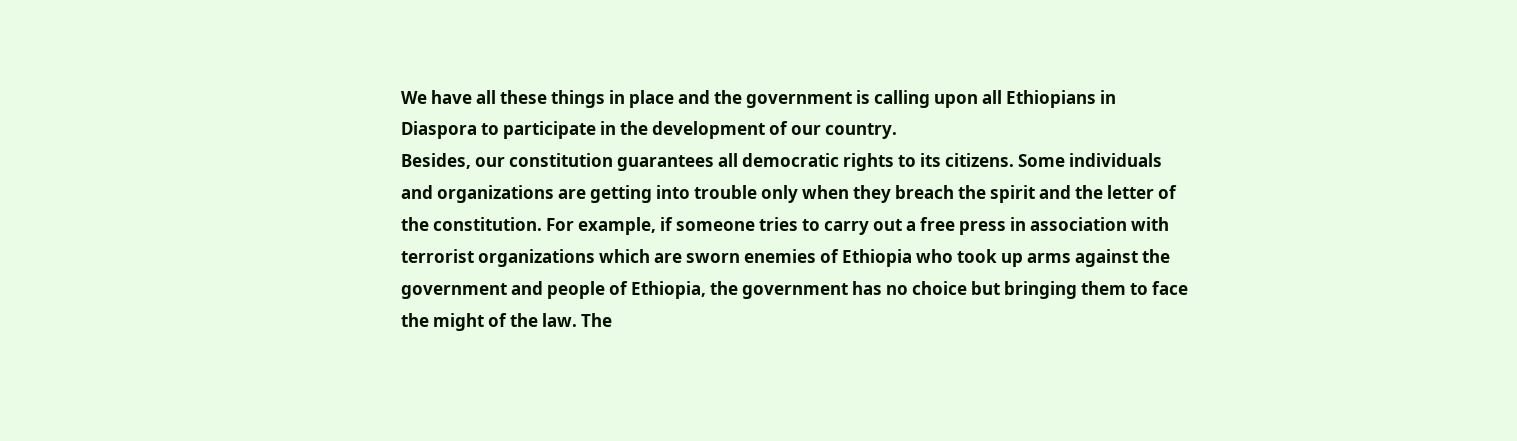We have all these things in place and the government is calling upon all Ethiopians in Diaspora to participate in the development of our country.
Besides, our constitution guarantees all democratic rights to its citizens. Some individuals and organizations are getting into trouble only when they breach the spirit and the letter of the constitution. For example, if someone tries to carry out a free press in association with terrorist organizations which are sworn enemies of Ethiopia who took up arms against the government and people of Ethiopia, the government has no choice but bringing them to face the might of the law. The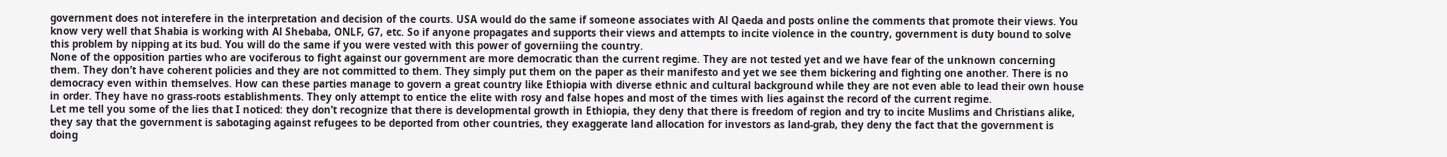government does not interefere in the interpretation and decision of the courts. USA would do the same if someone associates with Al Qaeda and posts online the comments that promote their views. You know very well that Shabia is working with Al Shebaba, ONLF, G7, etc. So if anyone propagates and supports their views and attempts to incite violence in the country, government is duty bound to solve this problem by nipping at its bud. You will do the same if you were vested with this power of governiing the country.
None of the opposition parties who are vociferous to fight against our government are more democratic than the current regime. They are not tested yet and we have fear of the unknown concerning them. They don’t have coherent policies and they are not committed to them. They simply put them on the paper as their manifesto and yet we see them bickering and fighting one another. There is no democracy even within themselves. How can these parties manage to govern a great country like Ethiopia with diverse ethnic and cultural background while they are not even able to lead their own house in order. They have no grass-roots establishments. They only attempt to entice the elite with rosy and false hopes and most of the times with lies against the record of the current regime.
Let me tell you some of the lies that I noticed: they don’t recognize that there is developmental growth in Ethiopia, they deny that there is freedom of region and try to incite Muslims and Christians alike, they say that the government is sabotaging against refugees to be deported from other countries, they exaggerate land allocation for investors as land-grab, they deny the fact that the government is doing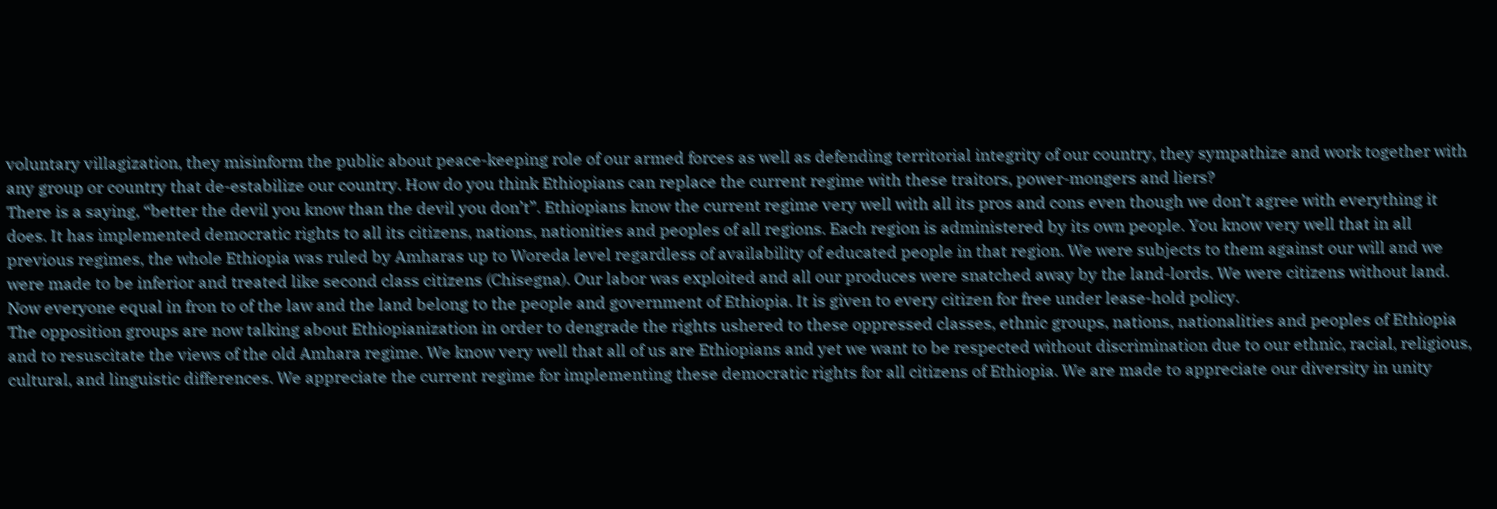voluntary villagization, they misinform the public about peace-keeping role of our armed forces as well as defending territorial integrity of our country, they sympathize and work together with any group or country that de-estabilize our country. How do you think Ethiopians can replace the current regime with these traitors, power-mongers and liers?
There is a saying, “better the devil you know than the devil you don’t”. Ethiopians know the current regime very well with all its pros and cons even though we don’t agree with everything it does. It has implemented democratic rights to all its citizens, nations, nationities and peoples of all regions. Each region is administered by its own people. You know very well that in all previous regimes, the whole Ethiopia was ruled by Amharas up to Woreda level regardless of availability of educated people in that region. We were subjects to them against our will and we were made to be inferior and treated like second class citizens (Chisegna). Our labor was exploited and all our produces were snatched away by the land-lords. We were citizens without land. Now everyone equal in fron to of the law and the land belong to the people and government of Ethiopia. It is given to every citizen for free under lease-hold policy.
The opposition groups are now talking about Ethiopianization in order to dengrade the rights ushered to these oppressed classes, ethnic groups, nations, nationalities and peoples of Ethiopia and to resuscitate the views of the old Amhara regime. We know very well that all of us are Ethiopians and yet we want to be respected without discrimination due to our ethnic, racial, religious, cultural, and linguistic differences. We appreciate the current regime for implementing these democratic rights for all citizens of Ethiopia. We are made to appreciate our diversity in unity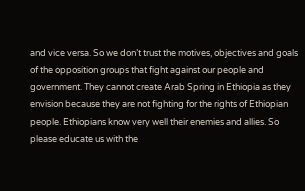and vice versa. So we don’t trust the motives, objectives and goals of the opposition groups that fight against our people and government. They cannot create Arab Spring in Ethiopia as they envision because they are not fighting for the rights of Ethiopian people. Ethiopians know very well their enemies and allies. So please educate us with the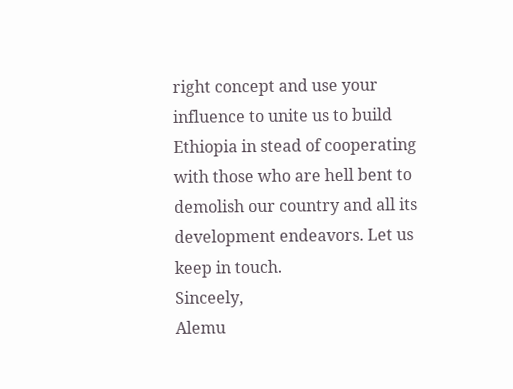right concept and use your influence to unite us to build Ethiopia in stead of cooperating with those who are hell bent to demolish our country and all its development endeavors. Let us keep in touch.
Sinceely,
Alemu